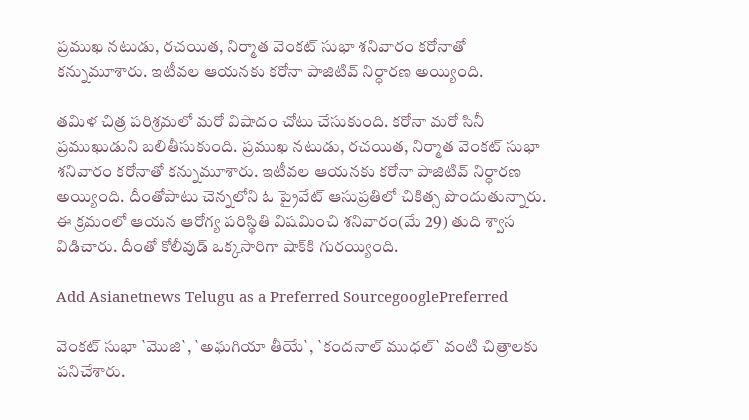ప్రముఖ నటుడు, రచయిత, నిర్మాత వెంకట్‌ సుభా శనివారం కరోనాతో కన్నుమూశారు. ఇటీవల ఆయనకు కరోనా పాజిటివ్‌ నిర్ధారణ అయ్యింది.

తమిళ చిత్ర పరిశ్రమలో మరో విషాదం చోటు చేసుకుంది. కరోనా మరో సినీ ప్రముఖుడుని బలితీసుకుంది. ప్రముఖ నటుడు, రచయిత, నిర్మాత వెంకట్‌ సుభా శనివారం కరోనాతో కన్నుమూశారు. ఇటీవల ఆయనకు కరోనా పాజిటివ్‌ నిర్ధారణ అయ్యింది. దీంతోపాటు చెన్నలోని ఓ ప్రైవేట్‌ ఆసుప్రతిలో చికిత్స పొందుతున్నారు. ఈ క్రమంలో ఆయన ఆరోగ్య పరిస్థితి విషమించి శనివారం(మే 29) తుది శ్వాస విడిచారు. దీంతో కోలీవుడ్‌ ఒక్కసారిగా షాక్‌కి గురయ్యింది.

Add Asianetnews Telugu as a Preferred SourcegooglePreferred

వెంకట్ సుభా `మొజి`, `అఘగియా తీయే`, `కందనాల్ ముధల్` వంటి చిత్రాలకు పనిచేశారు.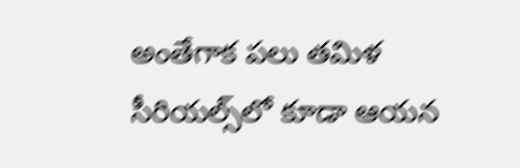అంతేగాక పలు తమిళ సీరియల్స్‌లో కూడా ఆయన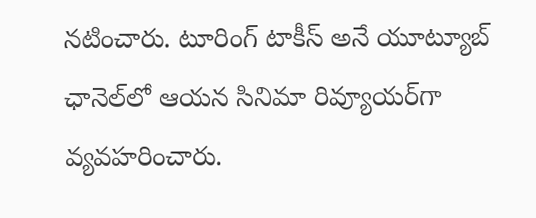నటించారు. టూరింగ్ టాకీస్ అనే యూట్యూబ్‌ ఛానెల్‌లో ఆయన సినిమా రివ్యూయర్‌గా వ్యవహరించారు.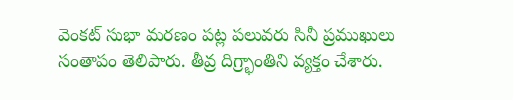వెంకట్‌ సుభా మరణం పట్ల పలువరు సినీ ప్రముఖులు సంతాపం తెలిపారు. తీవ్ర దిగ్ర్భాంతిని వ్యక్తం చేశారు.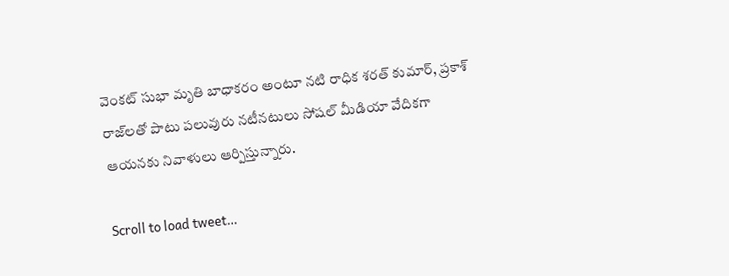వెంకట్‌ సుభా మృతి బాధాకరం అంటూ నటి రాధిక శరత్‌ కుమార్‌, ప్రకాశ్‌ రాజ్‌లతో పాటు పలువురు నటీనటులు సోషల్‌ మీడియా వేదికగా ఆయనకు నివాళులు ఆర్పిస్తున్నారు.

Scroll to load tweet…